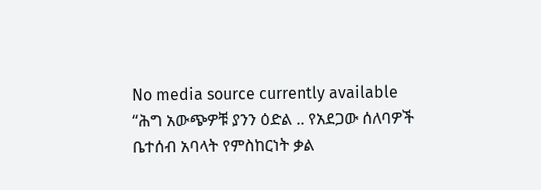No media source currently available
“ሕግ አውጭዎቹ ያንን ዕድል .. የአደጋው ሰለባዎች ቤተሰብ አባላት የምስከርነት ቃል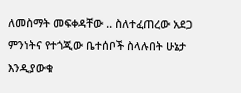ለመስማት መፍቀዳቸው .. ስለተፈጠረው አደጋ ምንነትና የተጎጂው ቤተሰቦች ስላሉበት ሁኔታ እንዲያውቁ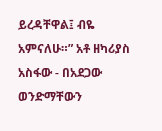ይረዳቸዋል፤ ብዬ አምናለሁ።” አቶ ዘካሪያስ አስፋው - በአደጋው ወንድማቸውን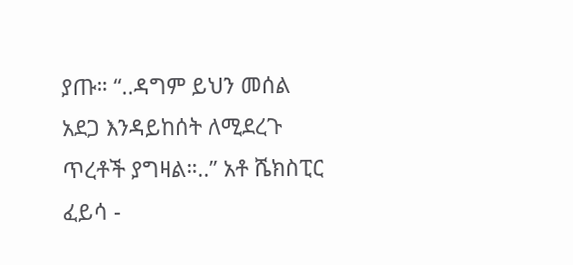ያጡ። “..ዳግም ይህን መሰል አደጋ እንዳይከሰት ለሚደረጉ ጥረቶች ያግዛል።..” አቶ ሼክስፒር ፈይሳ -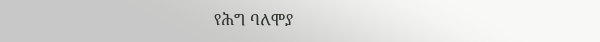የሕግ ባለሞያ